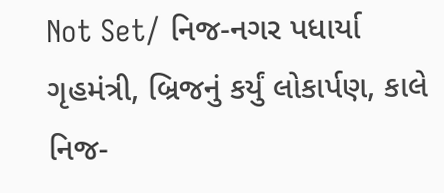Not Set/ નિજ-નગર પધાર્યા ગૃહમંત્રી, બ્રિજનું કર્યું લોકાર્પણ, કાલે નિજ-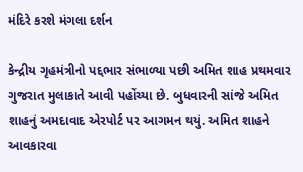મંદિરે કરશે મંગલા દર્શન

કેન્દ્રીય ગૃહમંત્રીનો પદ્દભાર સંભાળ્યા પછી અમિત શાહ પ્રથમવાર ગુજરાત મુલાકાતે આવી પહોંચ્યા છે. બુધવારની સાંજે અમિત શાહનું અમદાવાદ એરપોર્ટ પર આગમન થયું. અમિત શાહને આવકારવા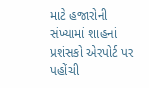માટે હજારોની સંખ્યામાં શાહનાં પ્રશંસકો એરપોર્ટ પર પહોંચી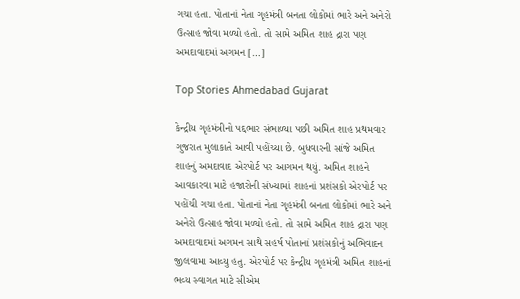ગચા હતા. પોતાનાં નેતા ગૃહમંત્રી બનતા લોકોમાં ભારે અને અનેરો ઉત્સાહ જોવા મળ્યો હતો. તો સામે અમિત શાહ દ્રારા પણ અમદાવાદમાં અગમન […]

Top Stories Ahmedabad Gujarat

કેન્દ્રીય ગૃહમંત્રીનો પદ્દભાર સંભાળ્યા પછી અમિત શાહ પ્રથમવાર ગુજરાત મુલાકાતે આવી પહોંચ્યા છે. બુધવારની સાંજે અમિત શાહનું અમદાવાદ એરપોર્ટ પર આગમન થયું. અમિત શાહને આવકારવા માટે હજારોની સંખ્યામાં શાહનાં પ્રશંસકો એરપોર્ટ પર પહોંચી ગચા હતા. પોતાનાં નેતા ગૃહમંત્રી બનતા લોકોમાં ભારે અને અનેરો ઉત્સાહ જોવા મળ્યો હતો. તો સામે અમિત શાહ દ્રારા પણ અમદાવાદમાં અગમન સાથે સહર્ષ પોતાનાં પ્રશંસકોનું અભિવાદન જીલવામા આવ્યુ હતુ. એરપોર્ટ પર કેન્દ્રીય ગૃહમંત્રી અમિત શાહનાં ભવ્ય સ્વાગત માટે સીએમ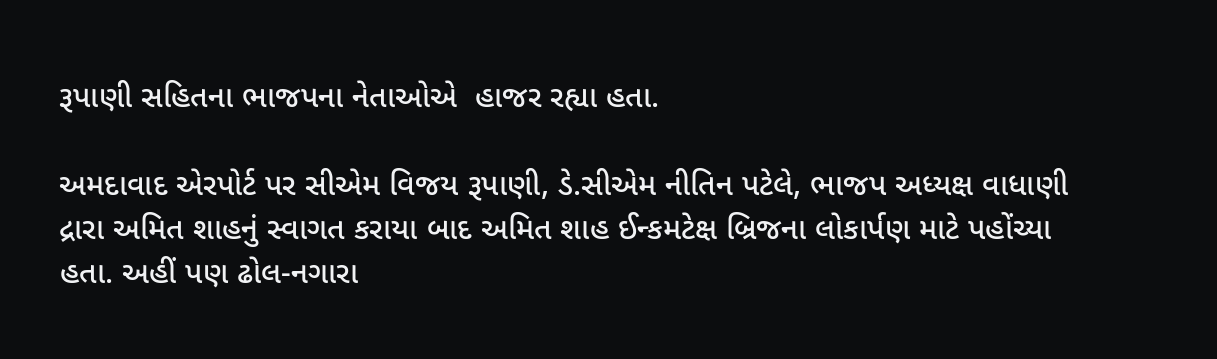રૂપાણી સહિતના ભાજપના નેતાઓએ  હાજર રહ્યા હતા.

અમદાવાદ એરપોર્ટ પર સીએમ વિજય રૂપાણી, ડે.સીએમ નીતિન પટેલે, ભાજપ અધ્યક્ષ વાધાણી દ્રારા અમિત શાહનું સ્વાગત કરાયા બાદ અમિત શાહ ઈન્કમટેક્ષ બ્રિજના લોકાર્પણ માટે પહોંચ્યા હતા. અહીં પણ ઢોલ-નગારા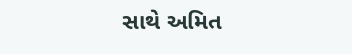સાથે અમિત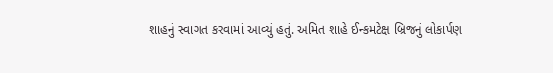શાહનું સ્વાગત કરવામાં આવ્યું હતું. અમિત શાહે ઈન્કમટેક્ષ બ્રિજનું લોકાર્પણ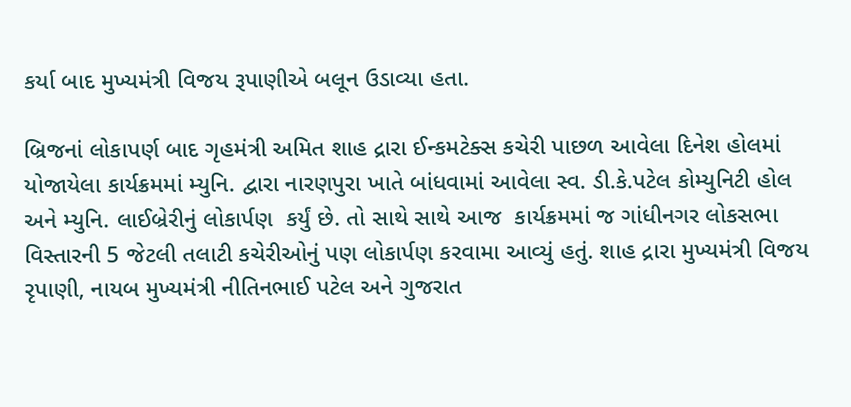કર્યા બાદ મુખ્યમંત્રી વિજય રૂપાણીએ બલૂન ઉડાવ્યા હતા.

બ્રિજનાં લોકાપર્ણ બાદ ગૃહમંત્રી અમિત શાહ દ્રારા ઈન્કમટેક્સ કચેરી પાછળ આવેલા દિનેશ હોલમાં યોજાયેલા કાર્યક્રમમાં મ્યુનિ. દ્વારા નારણપુરા ખાતે બાંધવામાં આવેલા સ્વ. ડી.કે.પટેલ કોમ્યુનિટી હોલ અને મ્યુનિ. લાઈબ્રેરીનું લોકાર્પણ  કર્યું છે. તો સાથે સાથે આજ  કાર્યક્રમમાં જ ગાંધીનગર લોકસભા વિસ્તારની 5 જેટલી તલાટી કચેરીઓનું પણ લોકાર્પણ કરવામા આવ્યું હતું. શાહ દ્રારા મુખ્યમંત્રી વિજય રૃપાણી, નાયબ મુખ્યમંત્રી નીતિનભાઈ પટેલ અને ગુજરાત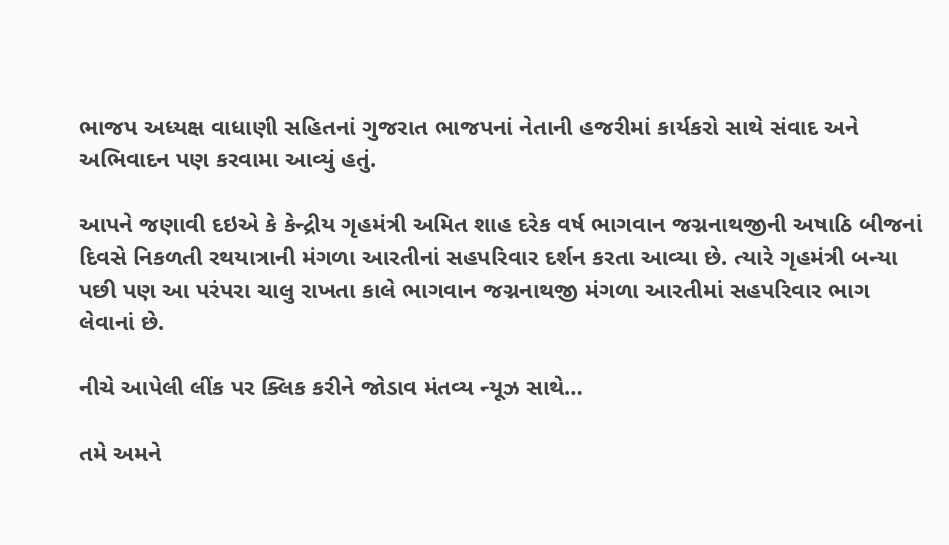ભાજપ અધ્યક્ષ વાધાણી સહિતનાં ગુજરાત ભાજપનાં નેતાની હજરીમાં કાર્યકરો સાથે સંવાદ અને અભિવાદન પણ કરવામા આવ્યું હતું.

આપને જણાવી દઇએ કે કેન્દ્રીય ગૃહમંત્રી અમિત શાહ દરેક વર્ષ ભાગવાન જગ્નનાથજીની અષાઠિ બીજનાં દિવસે નિકળતી રથયાત્રાની મંગળા આરતીનાં સહપરિવાર દર્શન કરતા આવ્યા છે. ત્યારે ગૃહમંત્રી બન્યા પછી પણ આ પરંપરા ચાલુ રાખતા કાલે ભાગવાન જગ્નનાથજી મંગળા આરતીમાં સહપરિવાર ભાગ લેવાનાં છે.

નીચે આપેલી લીંક પર ક્લિક કરીને જોડાવ મંતવ્ય ન્યૂઝ સાથે…

તમે અમને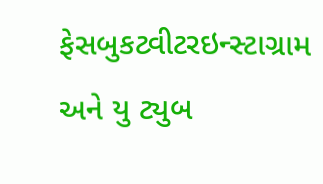ફેસબુકટ્વીટરઇન્સ્ટાગ્રામ અને યુ ટ્યુબ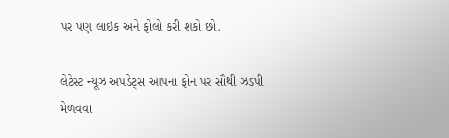પર પણ લાઇક અને ફોલો કરી શકો છો.

લેટેસ્ટ ન્યૂઝ અપડેટ્સ આપના ફોન પર સૌથી ઝડપી મેળવવા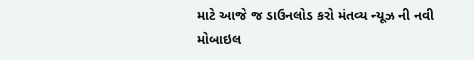માટે આજે જ ડાઉનલોડ કરો મંતવ્ય ન્યૂઝ ની નવી મોબાઇલ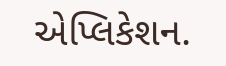એપ્લિકેશન.